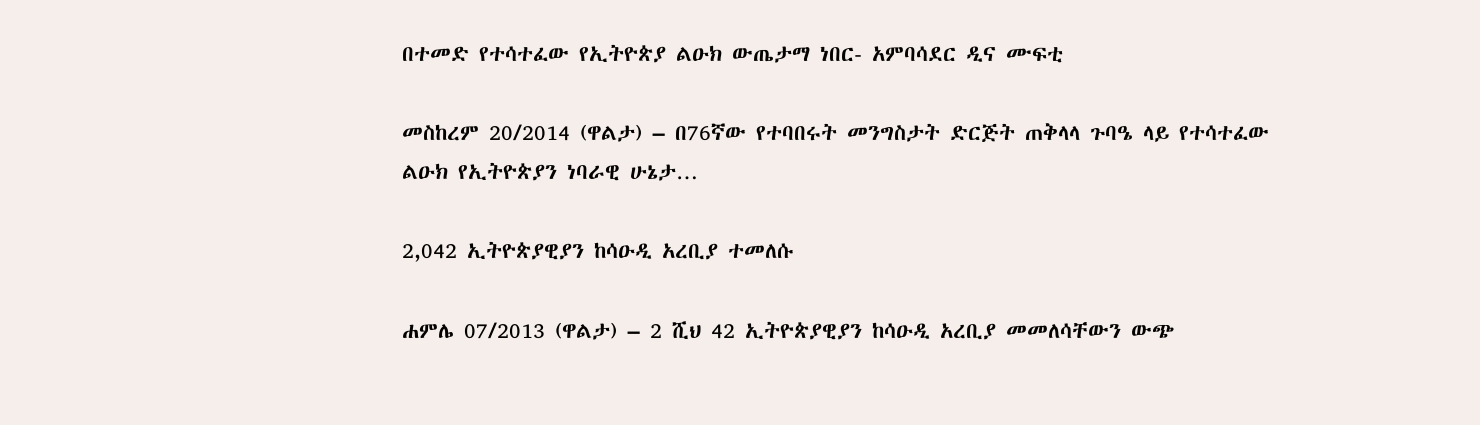በተመድ የተሳተፈው የኢትዮጵያ ልዑክ ውጤታማ ነበር- አምባሳደር ዲና ሙፍቲ

መስከረም 20/2014 (ዋልታ) – በ76ኛው የተባበሩት መንግስታት ድርጅት ጠቅላላ ጉባዔ ላይ የተሳተፈው ልዑክ የኢትዮጵያን ነባራዊ ሁኔታ…

2,042 ኢትዮጵያዊያን ከሳዑዲ አረቢያ ተመለሱ

ሐምሌ 07/2013 (ዋልታ) – 2 ሺህ 42 ኢትዮጵያዊያን ከሳዑዲ አረቢያ መመለሳቸውን ውጭ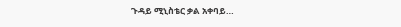ጉዳይ ሚኒስቴር ቃል አቀባይ…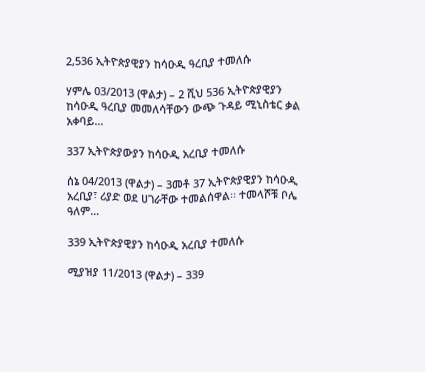2,536 ኢትዮጵያዊያን ከሳዑዲ ዓረቢያ ተመለሱ

ሃምሌ 03/2013 (ዋልታ) – 2 ሺህ 536 ኢትዮጵያዊያን ከሳዑዲ ዓረቢያ መመለሳቸውን ውጭ ጉዳይ ሚኒስቴር ቃል አቀባይ…

337 ኢትዮጵያውያን ከሳዑዲ አረቢያ ተመለሱ

ሰኔ 04/2013 (ዋልታ) – 3መቶ 37 ኢትዮጵያዊያን ከሳዑዲ አረቢያ፣ ሪያድ ወደ ሀገራቸው ተመልሰዋል፡፡ ተመላሾቹ ቦሌ ዓለም…

339 ኢትዮጵያዊያን ከሳዑዲ አረቢያ ተመለሱ

ሚያዝያ 11/2013 (ዋልታ) – 339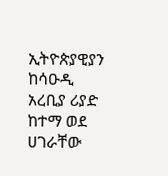ኢትዮጵያዊያን ከሳዑዲ አረቢያ ሪያድ ከተማ ወደ ሀገራቸው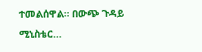ተመልሰዋል። በውጭ ጉዳይ ሚኒስቴር…